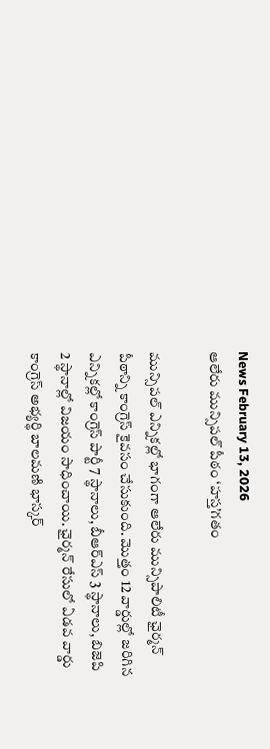News February 13, 2026
ఆలేరు మున్సిపల్ పీఠం ‘హస్త’గతం

మున్సిపల్ ఎన్నికల్లో భాగంగా ఆలేరు మున్సిపాలిటీ ఛైర్మన్ పీఠాన్ని కాంగ్రెస్ కైవసం చేసుకుంది. మొత్తం 12 వార్డుల్లో జరిగిన ఎన్నికల్లో కాంగ్రెస్ పార్టీ 7 స్థానాలు, బీఆర్ఎస్ 3 స్థానాలు, బిజెపి 2 స్థానాల్లో విజయం సాధించాయి. ఛైర్మన్ రేసులో ఏడవ వార్డు కాంగ్రెస్ అభ్యర్థి బాలమణి భాస్కర్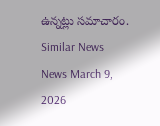ఉన్నట్లు సమాచారం.
Similar News
News March 9, 2026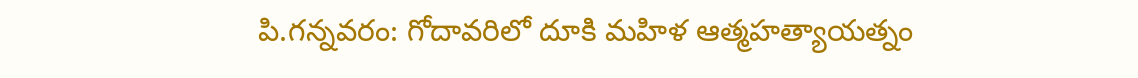పి.గన్నవరం: గోదావరిలో దూకి మహిళ ఆత్మహత్యాయత్నం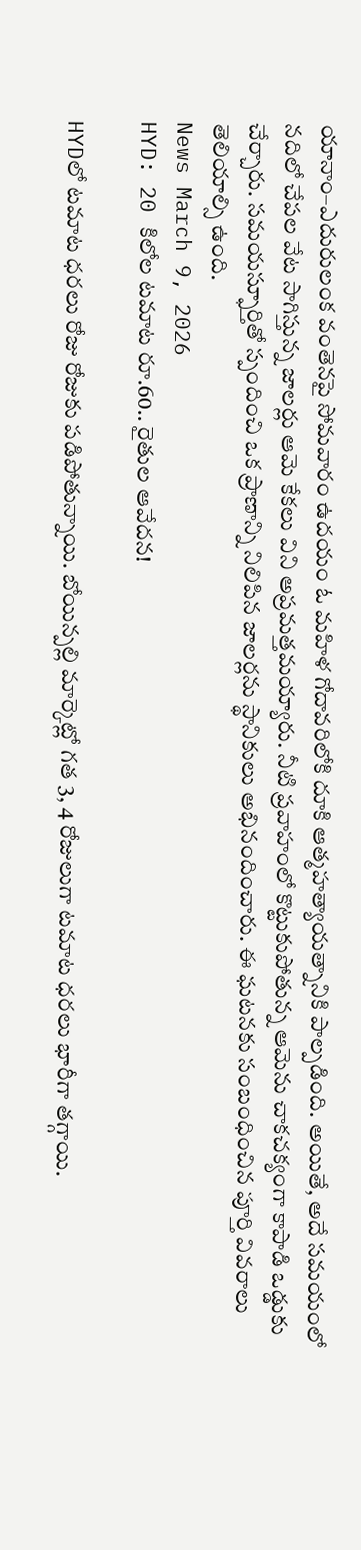యానాం–ఎదురులంక వంతెనపై సోమవారం ఉదయం ఓ మహిళ గోదావరిలోకి దూకి ఆత్మహత్యాయత్నానికి పాల్పడింది. అయితే, అదే సమయంలో నదిలో చేపల వేట సాగిస్తున్న జాలర్లు ఆమె కేకలు విని అప్రమత్తమయ్యారు. నీటి ప్రవాహంలో కొట్టుకుపోతున్న ఆమెను చాకచక్యంగా కాపాడి ఒడ్డుకు చేర్చారు. సమయస్ఫూర్తితో స్పందించి ఒక ప్రాణాన్ని నిలిపిన జాలర్లను స్థానికులు అభినందించారు. ఈ ఘటనకు సంబంధించిన పూర్తి వివరాలు తెలియాల్సి ఉంది.
News March 9, 2026
HYD: 20 కిలోల టమాట రూ.60.. రైతుల ఆవేదన!

HYDలో టమాట ధరలు రోజు రోజుకు పడిపోతున్నాయి. బోయిన్పల్లి మార్కెట్లో గత 3, 4 రోజులుగా టమాట ధరలు భారీగా తగ్గాయి.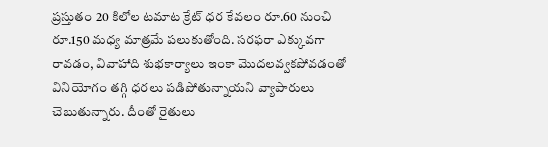ప్రస్తుతం 20 కిలోల టమాట క్రేట్ ధర కేవలం రూ.60 నుంచి రూ.150 మధ్య మాత్రమే పలుకుతోంది. సరఫరా ఎక్కువగా రావడం, వివాహాది శుభకార్యాలు ఇంకా మొదలవ్వకపోవడంతో వినియోగం తగ్గి ధరలు పడిపోతున్నాయని వ్యాపారులు చెబుతున్నారు. దీంతో రైతులు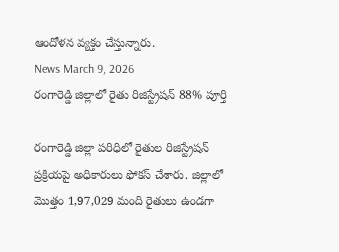ఆందోళన వ్యక్తం చేస్తున్నారు.
News March 9, 2026
రంగారెడ్డి జిల్లాలో రైతు రిజిస్ట్రేషన్ 88% పూర్తి

రంగారెడ్డి జిల్లా పరిధిలో రైతుల రిజిస్ట్రేషన్ ప్రక్రియపై అధికారులు ఫోకస్ చేశారు. జిల్లాలో మొత్తం 1,97,029 మంది రైతులు ఉండగా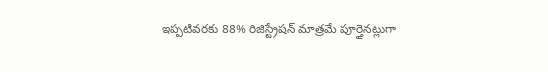ఇప్పటివరకు 88% రిజిస్ట్రేషన్ మాత్రమే పూర్తైనట్లుగా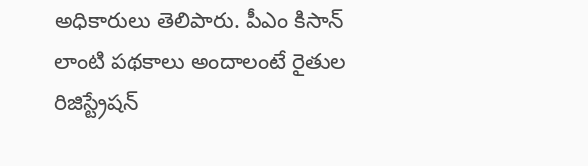అధికారులు తెలిపారు. పీఎం కిసాన్ లాంటి పథకాలు అందాలంటే రైతుల రిజిస్ట్రేషన్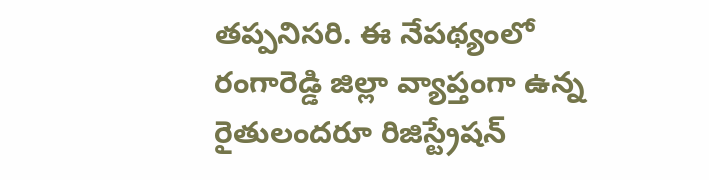తప్పనిసరి. ఈ నేపథ్యంలో రంగారెడ్డి జిల్లా వ్యాప్తంగా ఉన్న రైతులందరూ రిజిస్ట్రేషన్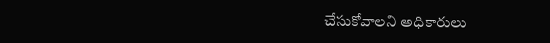చేసుకోవాలని అధికారులు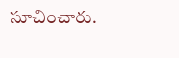సూచించారు.